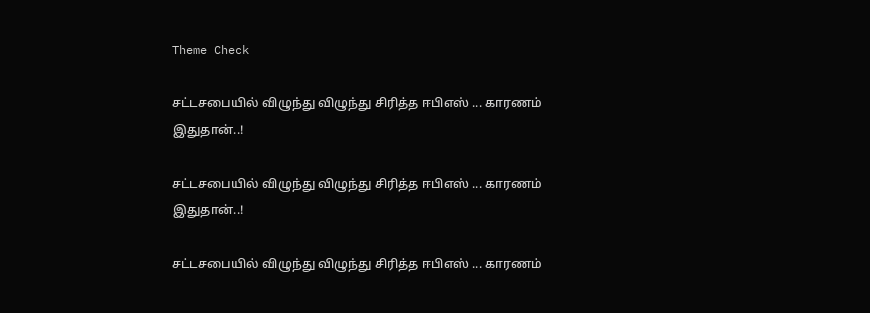Theme Check

சட்டசபையில் விழுந்து விழுந்து சிரித்த ஈபிஎஸ் ... காரணம் இதுதான்..!

சட்டசபையில் விழுந்து விழுந்து சிரித்த ஈபிஎஸ் ... காரணம் இதுதான்..!

சட்டசபையில் விழுந்து விழுந்து சிரித்த ஈபிஎஸ் ... காரணம்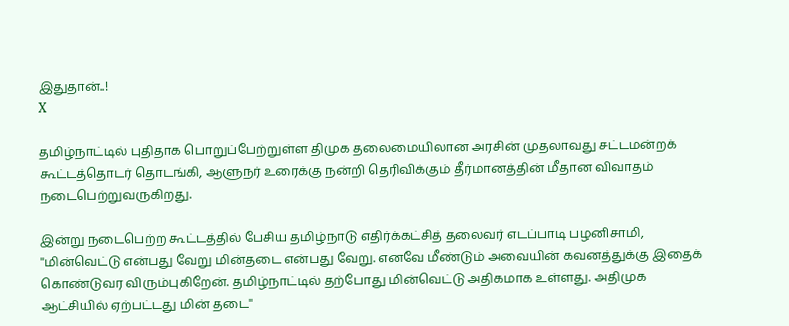இதுதான்..!
X

தமிழ்நாட்டில் புதிதாக பொறுப்பேற்றுள்ள திமுக தலைமையிலான அரசின் முதலாவது சட்டமன்றக் கூட்டத்தொடர் தொடங்கி, ஆளுநர் உரைக்கு நன்றி தெரிவிக்கும் தீர்மானத்தின் மீதான விவாதம் நடைபெற்றுவருகிறது.

இன்று நடைபெற்ற கூட்டத்தில் பேசிய தமிழ்நாடு எதிர்க்கட்சித் தலைவர் எடப்பாடி பழனிசாமி, ''மின்வெட்டு என்பது வேறு மின்தடை என்பது வேறு. எனவே மீண்டும் அவையின் கவனத்துக்கு இதைக் கொண்டுவர விரும்புகிறேன். தமிழ்நாட்டில் தற்போது மின்வெட்டு அதிகமாக உள்ளது. அதிமுக ஆட்சியில் ஏற்பட்டது மின் தடை''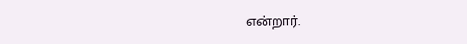என்றார்.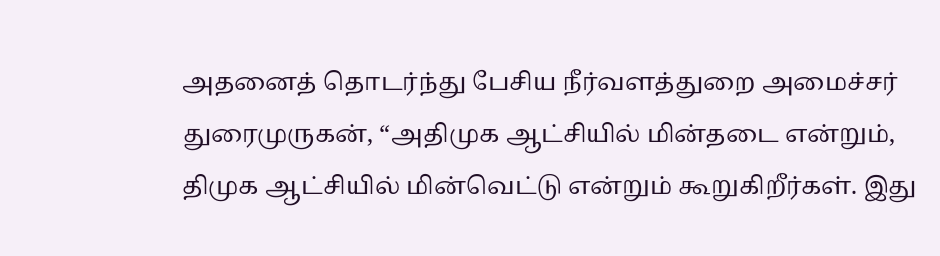அதனைத் தொடர்ந்து பேசிய நீர்வளத்துறை அமைச்சர் துரைமுருகன், “அதிமுக ஆட்சியில் மின்தடை என்றும், திமுக ஆட்சியில் மின்வெட்டு என்றும் கூறுகிறீர்கள். இது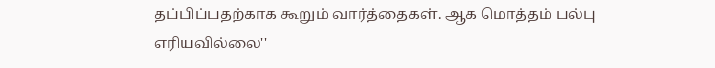தப்பிப்பதற்காக கூறும் வார்த்தைகள். ஆக மொத்தம் பல்பு எரியவில்லை''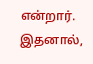என்றார். இதனால்,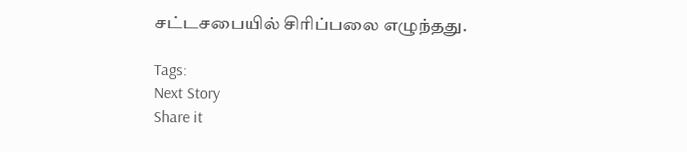சட்டசபையில் சிரிப்பலை எழுந்தது.

Tags:
Next Story
Share it